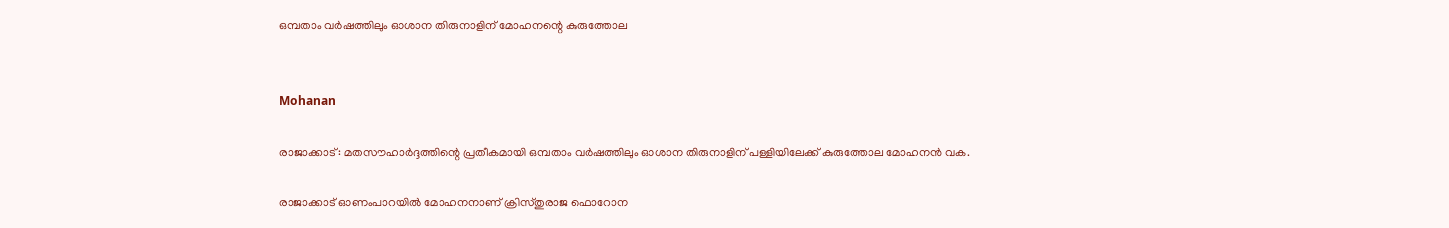ഒമ്പതാം വർഷത്തിലും ഓശാന തിരുനാളിന് മോഹനന്റെ കുരുത്തോല


Mohanan

രാജാക്കാട്: മതസൗഹാർദ്ദത്തിന്റെ പ്രതീകമായി ഒമ്പതാം വർഷത്തിലും ഓശാന തിരുനാളിന് പള്ളിയിലേക്ക് കുരുത്തോല മോഹനൻ വക.

രാജാക്കാട് ഓണംപാറയിൽ മോഹനനാണ് ക്രിസ്തുരാജ ഫൊറോന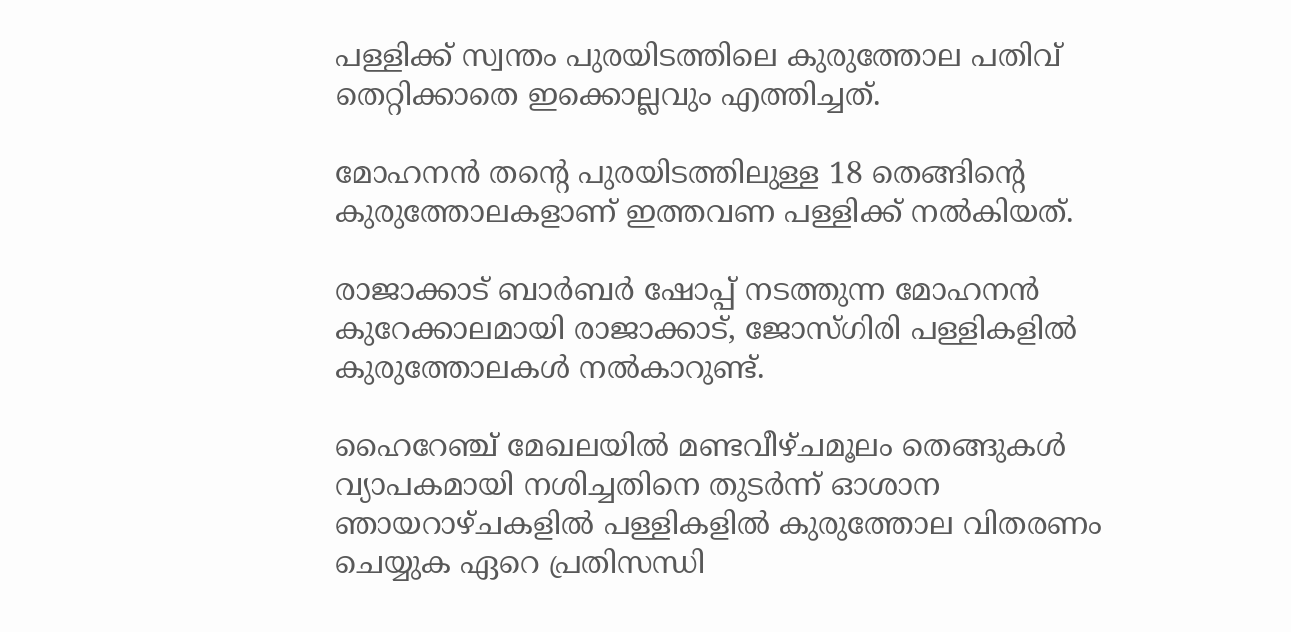പള്ളിക്ക് സ്വന്തം പുരയിടത്തിലെ കുരുത്തോല പതിവ് തെറ്റിക്കാതെ ഇക്കൊല്ലവും എത്തിച്ചത്.

മോഹനൻ തന്റെ പുരയിടത്തിലുള്ള 18 തെങ്ങിന്റെ കുരുത്തോലകളാണ് ഇത്തവണ പള്ളിക്ക് നൽകിയത്.

രാജാക്കാട് ബാർബർ ഷോപ്പ് നടത്തുന്ന മോഹനൻ കുറേക്കാലമായി രാജാക്കാട്, ജോസ്ഗിരി പള്ളികളിൽ കുരുത്തോലകൾ നൽകാറുണ്ട്.

ഹൈറേഞ്ച് മേഖലയിൽ മണ്ടവീഴ്ചമൂലം തെങ്ങുകൾ വ്യാപകമായി നശിച്ചതിനെ തുടർന്ന് ഓശാന ഞായറാഴ്ചകളിൽ പള്ളികളിൽ കുരുത്തോല വിതരണം ചെയ്യുക ഏറെ പ്രതിസന്ധി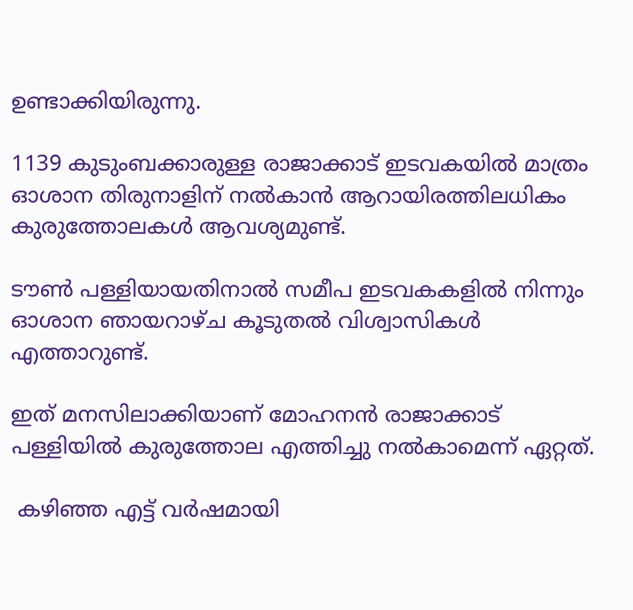ഉണ്ടാക്കിയിരുന്നു.

1139 കുടുംബക്കാരുള്ള രാജാക്കാട് ഇടവകയിൽ മാത്രം ഓശാന തിരുനാളിന് നൽകാൻ ആറായിരത്തിലധികം കുരുത്തോലകൾ ആവശ്യമുണ്ട്.

ടൗൺ പള്ളിയായതിനാൽ സമീപ ഇടവകകളിൽ നിന്നും ഓശാന ഞായറാഴ്ച കൂടുതൽ വിശ്വാസികൾ എത്താറുണ്ട്.

ഇത് മനസിലാക്കിയാണ് മോഹനൻ രാജാക്കാട് പള്ളിയിൽ കുരുത്തോല എത്തിച്ചു നൽകാമെന്ന് ഏറ്റത്.

 കഴിഞ്ഞ എട്ട് വർഷമായി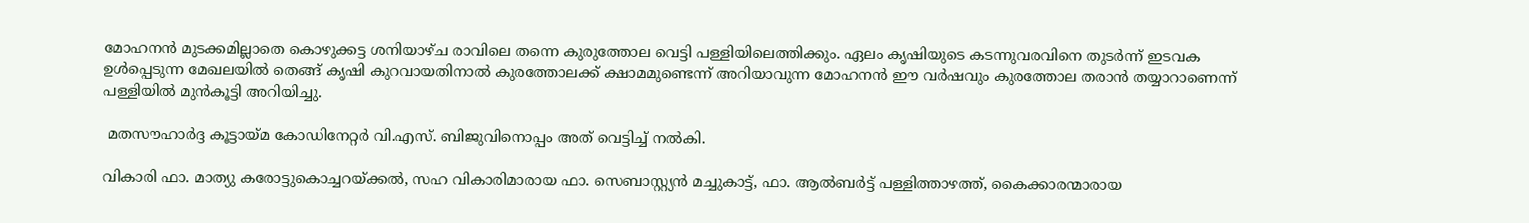മോഹനൻ മുടക്കമില്ലാതെ കൊഴുക്കട്ട ശനിയാഴ്ച രാവിലെ തന്നെ കുരുത്തോല വെട്ടി പള്ളിയിലെത്തിക്കും. ഏലം കൃഷിയുടെ കടന്നുവരവിനെ തുടർന്ന് ഇടവക ഉൾപ്പെടുന്ന മേഖലയിൽ തെങ്ങ് കൃഷി കുറവായതിനാൽ കുരത്തോലക്ക് ക്ഷാമമുണ്ടെന്ന് അറിയാവുന്ന മോഹനൻ ഈ വർഷവും കുരത്തോല തരാൻ തയ്യാറാണെന്ന് പള്ളിയിൽ മുൻകൂട്ടി അറിയിച്ചു.

 മതസൗഹാർദ്ദ കൂട്ടായ്മ കോഡിനേറ്റർ വി.എസ്. ബിജുവിനൊപ്പം അത് വെട്ടിച്ച് നൽകി.

വികാരി ഫാ. മാത്യു കരോട്ടുകൊച്ചറയ്ക്കൽ, സഹ വികാരിമാരായ ഫാ. സെബാസ്റ്റ്യൻ മച്ചുകാട്ട്, ഫാ. ആൽബർട്ട് പള്ളിത്താഴത്ത്, കൈക്കാരന്മാരായ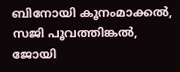ബിനോയി കൂനംമാക്കൽ, സജി പൂവത്തിങ്കൽ, ജോയി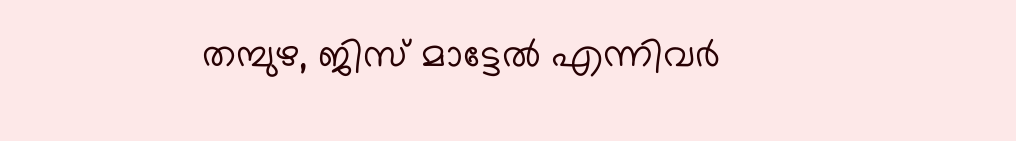തമ്പുഴ, ജിസ് മാട്ടേൽ എന്നിവർ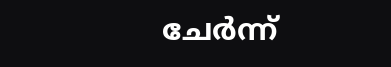ചേർന്ന്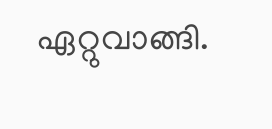ഏറ്റുവാങ്ങി.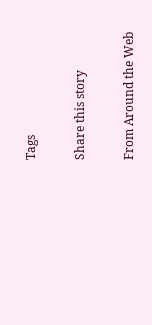Tags

Share this story

From Around the Web